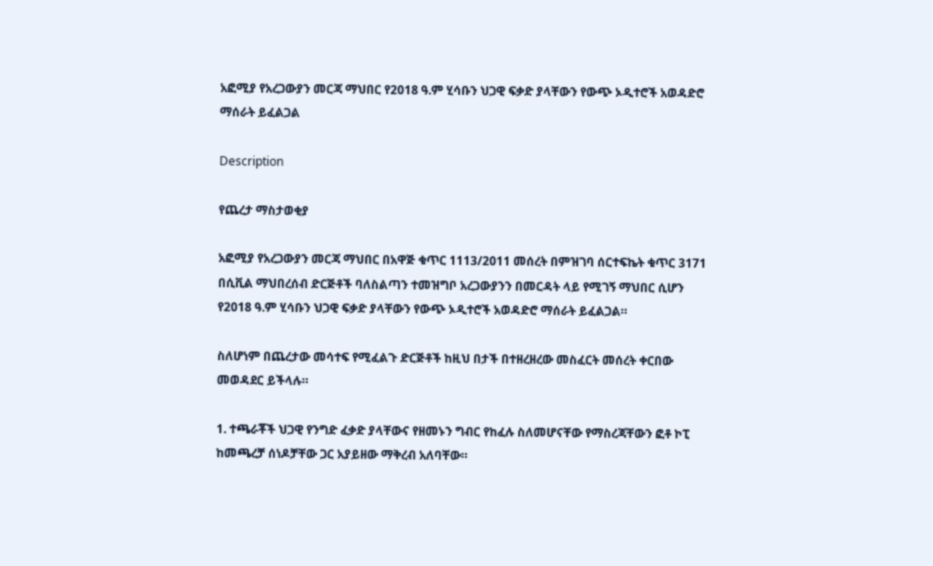አፎሚያ የአረጋውያን መርጃ ማህበር የ2018 ዓ.ም ሂሳቡን ህጋዊ ፍቃድ ያላቸውን የውጭ ኦዲተሮች አወዳድሮ ማሰራት ይፈልጋል

Description

የጨረታ ማስታወቂያ

አፎሚያ የአረጋውያን መርጃ ማህበር በአዋጅ ቁጥር 1113/2011 መሰረት በምዝገባ ሰርተፍኬት ቁጥር 3171 በሲቪል ማህበረሰብ ድርጅቶች ባለስልጣን ተመዝግቦ አረጋውያንን በመርዳት ላይ የሚገኝ ማህበር ሲሆን የ2018 ዓ.ም ሂሳቡን ህጋዊ ፍቃድ ያላቸውን የውጭ ኦዲተሮች አወዳድሮ ማሰራት ይፈልጋል።

ስለሆነም በጨረታው መሳተፍ የሚፈልጉ ድርጅቶች ከዚህ በታች በተዘረዘረው መስፈርት መሰረት ቀርበው መወዳደር ይችላሉ።

1. ተጫራቾች ህጋዊ የንግድ ፈቃድ ያላቸውና የዘመኑን ግብር የከፈሉ ስለመሆናቸው የማስረጃቸውን ፎቶ ኮፒ ከመጫረቻ ሰነዶቻቸው ጋር አያይዘው ማቅረብ አለባቸው።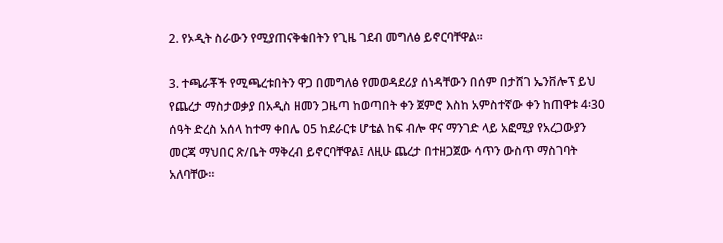2. የኦዲት ስራውን የሚያጠናቅቁበትን የጊዜ ገደብ መግለፅ ይኖርባቸዋል።

3. ተጫራቾች የሚጫረቱበትን ዋጋ በመግለፅ የመወዳደሪያ ሰነዳቸውን በሰም በታሸገ ኤንቨሎፕ ይህ የጨረታ ማስታወቃያ በአዲስ ዘመን ጋዜጣ ከወጣበት ቀን ጀምሮ እስከ አምስተኛው ቀን ከጠዋቱ 4፡30 ሰዓት ድረስ አሰላ ከተማ ቀበሌ 05 ከደራርቱ ሆቴል ከፍ ብሎ ዋና ማንገድ ላይ አፎሚያ የአረጋውያን መርጃ ማህበር ጽ/ቤት ማቅረብ ይኖርባቸዋል፤ ለዚሁ ጨረታ በተዘጋጀው ሳጥን ውስጥ ማስገባት አለባቸው።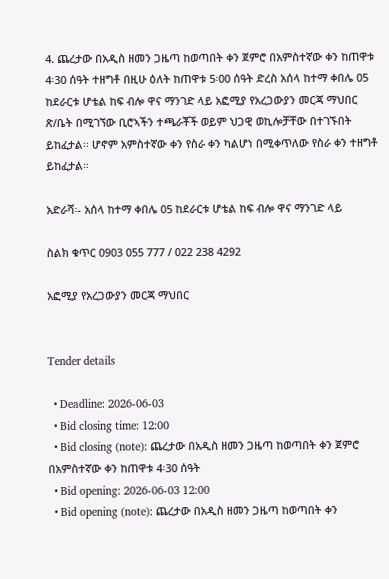4. ጨረታው በአዲስ ዘመን ጋዜጣ ከወጣበት ቀን ጀምሮ በአምስተኛው ቀን ከጠዋቱ 4፡30 ሰዓት ተዘግቶ በዚሁ ዕለት ከጠዋቱ 5፡00 ሰዓት ድረስ አሰላ ከተማ ቀበሌ 05 ከደራርቱ ሆቴል ከፍ ብሎ ዋና ማንገድ ላይ አፎሚያ የአረጋውያን መርጃ ማህበር ጽ/ቤት በሚገኘው ቢሮኣችን ተጫራቾች ወይም ህጋዊ ወኪሎቻቸው በተገኙበት ይከፈታል፡፡ ሆኖም አምስተኛው ቀን የስራ ቀን ካልሆነ በሚቀጥለው የስራ ቀን ተዘግቶ ይከፈታል።

አድራሻ፡- አሰላ ከተማ ቀበሌ 05 ከደራርቱ ሆቴል ከፍ ብሎ ዋና ማንገድ ላይ

ስልክ ቁጥር 0903 055 777 / 022 238 4292

አፎሚያ የአረጋውያን መርጃ ማህበር


Tender details

  • Deadline: 2026-06-03
  • Bid closing time: 12:00
  • Bid closing (note): ጨረታው በአዲስ ዘመን ጋዜጣ ከወጣበት ቀን ጀምሮ በአምስተኛው ቀን ከጠዋቱ 4፡30 ሰዓት
  • Bid opening: 2026-06-03 12:00
  • Bid opening (note): ጨረታው በአዲስ ዘመን ጋዜጣ ከወጣበት ቀን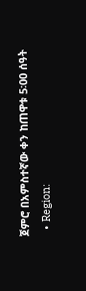ጀምሮ በአምስተኛው ቀን ከጠዋቱ 5፡00 ሰዓት
  • Region: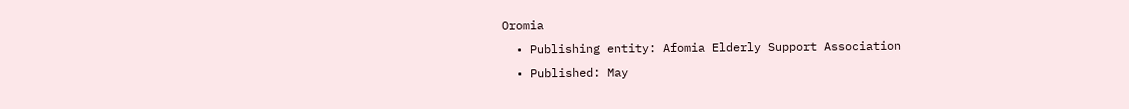Oromia
  • Publishing entity: Afomia Elderly Support Association
  • Published: May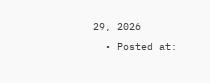29, 2026
  • Posted at: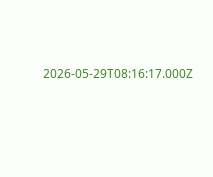2026-05-29T08:16:17.000Z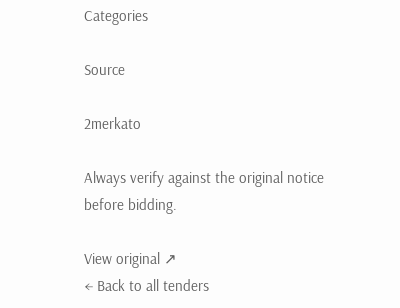Categories

Source

2merkato

Always verify against the original notice before bidding.

View original ↗
← Back to all tenders